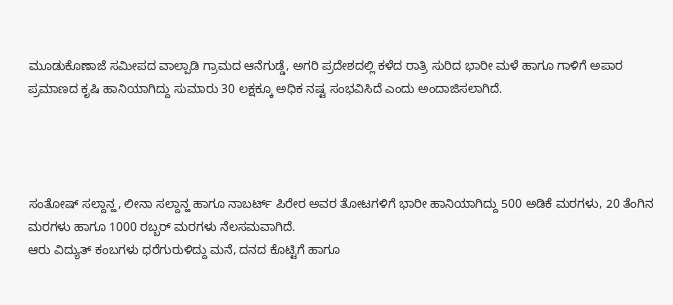ಮೂಡುಕೊಣಾಜೆ ಸಮೀಪದ ವಾಲ್ಪಾಡಿ ಗ್ರಾಮದ ಆನೆಗುಡ್ಡೆ, ಅಗರಿ ಪ್ರದೇಶದಲ್ಲಿ ಕಳೆದ ರಾತ್ರಿ ಸುರಿದ ಭಾರೀ ಮಳೆ ಹಾಗೂ ಗಾಳಿಗೆ ಅಪಾರ ಪ್ರಮಾಣದ ಕೃಷಿ ಹಾನಿಯಾಗಿದ್ದು ಸುಮಾರು 30 ಲಕ್ಷಕ್ಕೂ ಅಧಿಕ ನಷ್ಟ ಸಂಭವಿಸಿದೆ ಎಂದು ಅಂದಾಜಿಸಲಾಗಿದೆ.




ಸಂತೋಷ್ ಸಲ್ದಾನ್ಹ, ಲೀನಾ ಸಲ್ದಾನ್ಹ ಹಾಗೂ ನಾಬರ್ಟ್ ಪಿರೇರ ಅವರ ತೋಟಗಳಿಗೆ ಭಾರೀ ಹಾನಿಯಾಗಿದ್ದು 500 ಅಡಿಕೆ ಮರಗಳು, 20 ತೆಂಗಿನ ಮರಗಳು ಹಾಗೂ 1000 ರಬ್ಬರ್ ಮರಗಳು ನೆಲಸಮವಾಗಿದೆ.
ಆರು ವಿದ್ಯುತ್ ಕಂಬಗಳು ಧರೆಗುರುಳಿದ್ದು ಮನೆ, ದನದ ಕೊಟ್ಟಿಗೆ ಹಾಗೂ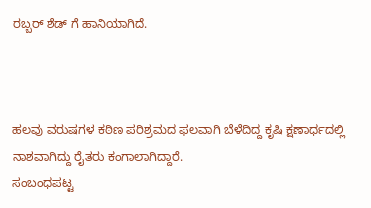ರಬ್ಬರ್ ಶೆಡ್ ಗೆ ಹಾನಿಯಾಗಿದೆ.



ಹಲವು ವರುಷಗಳ ಕಠಿಣ ಪರಿಶ್ರಮದ ಫಲವಾಗಿ ಬೆಳೆದಿದ್ದ ಕೃಷಿ ಕ್ಷಣಾರ್ಧದಲ್ಲಿ ನಾಶವಾಗಿದ್ದು ರೈತರು ಕಂಗಾಲಾಗಿದ್ದಾರೆ.
ಸಂಬಂಧಪಟ್ಟ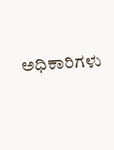ಅಧಿಕಾರಿಗಳು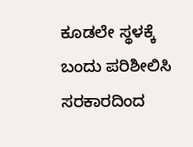ಕೂಡಲೇ ಸ್ಥಳಕ್ಕೆ ಬಂದು ಪರಿಶೀಲಿಸಿ ಸರಕಾರದಿಂದ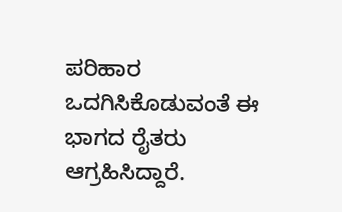ಪರಿಹಾರ ಒದಗಿಸಿಕೊಡುವಂತೆ ಈ ಭಾಗದ ರೈತರು ಆಗ್ರಹಿಸಿದ್ದಾರೆ.